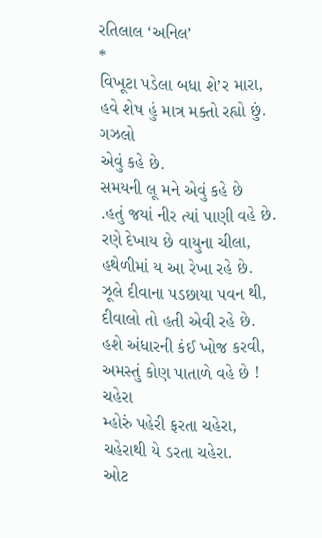રતિલાલ ‘અનિલ’
*
વિખૂટા પડેલા બધા શે’ર મારા,
હવે શેષ હું માત્ર મક્તો રહ્યો છું.
ગઝલો
એવું કહે છે.
સમયની લૂ મને એવું કહે છે
.હતું જયાં નીર ત્યાં પાણી વહે છે.
રણે દેખાય છે વાયુના ચીલા,
હથેળીમાં ય આ રેખા રહે છે.
ઝૂલે દીવાના પડછાયા પવન થી,
દીવાલો તો હતી એવી રહે છે.
હશે અંધારની કંઈ ખોજ કરવી,
અમસ્તું કોણ પાતાળે વહે છે !
ચહેરા
મ્હોરું પહેરી ફરતા ચહેરા,
ચહેરાથી યે ડરતા ચહેરા.
ઓટ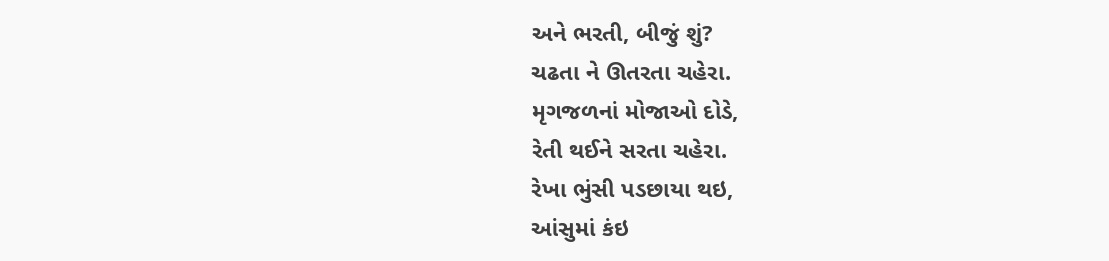અને ભરતી, બીજું શું?
ચઢતા ને ઊતરતા ચહેરા.
મૃગજળનાં મોજાઓ દોડે,
રેતી થઈને સરતા ચહેરા.
રેખા ભુંસી પડછાયા થઇ,
આંસુમાં કંઇ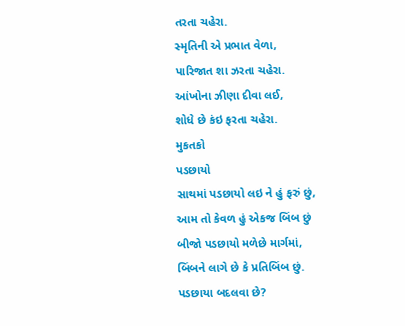તરતા ચહેરા.
સ્મૃતિની એ પ્રભાત વેળા,
પારિજાત શા ઝરતા ચહેરા.
આંખોના ઝીણા દીવા લઈ,
શોધે છે કંઇ ફરતા ચહેરા.
મુકતકો
પડછાયો
સાથમાં પડછાયો લઇ ને હું ફરું છું,
આમ તો કેવળ હું એકજ બિંબ છું
બીજો પડછાયો મળેછે માર્ગમાં,
બિંબને લાગે છે કે પ્રતિબિંબ છું.
પડછાયા બદલવા છે?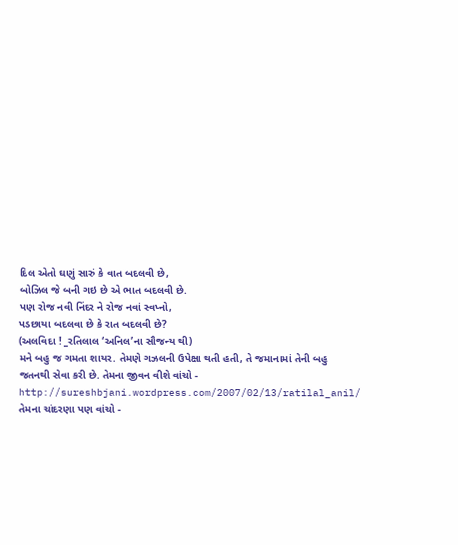દિલ એતો ઘણું સારું કે વાત બદલવી છે,
બોઝિલ જે બની ગઇ છે એ ભાત બદલવી છે.
પણ રોજ નવી નિંદર ને રોજ નવાં સ્વપ્નો,
પડછાયા બદલવા છે કે રાત બદલવી છે?
(અલવિદા ! _રતિલાલ ‘અનિલ’ના સૌજન્ય થી)
મને બહુ જ ગમતા શાયર. તેમણે ગઝલની ઉપેક્ષા થતી હતી, તે જમાનામાં તેની બહુ જતનથી સેવા કરી છે. તેમના જીવન વીશે વાંચો -
http://sureshbjani.wordpress.com/2007/02/13/ratilal_anil/
તેમના ચાંદરણા પણ વાંચો -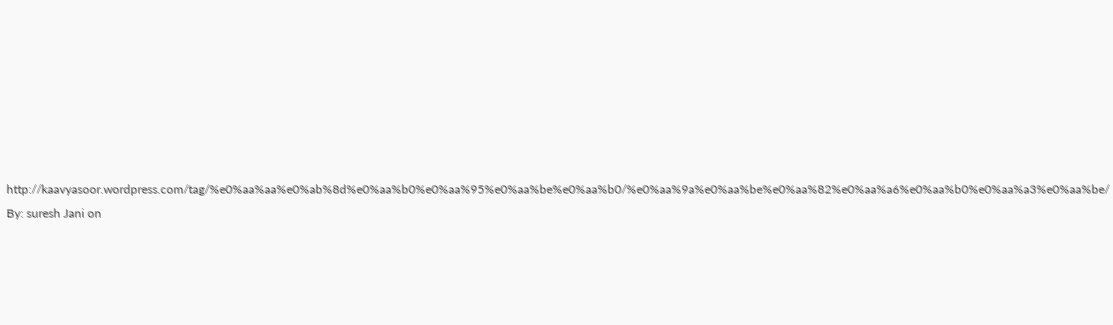http://kaavyasoor.wordpress.com/tag/%e0%aa%aa%e0%ab%8d%e0%aa%b0%e0%aa%95%e0%aa%be%e0%aa%b0/%e0%aa%9a%e0%aa%be%e0%aa%82%e0%aa%a6%e0%aa%b0%e0%aa%a3%e0%aa%be/
By: suresh Jani on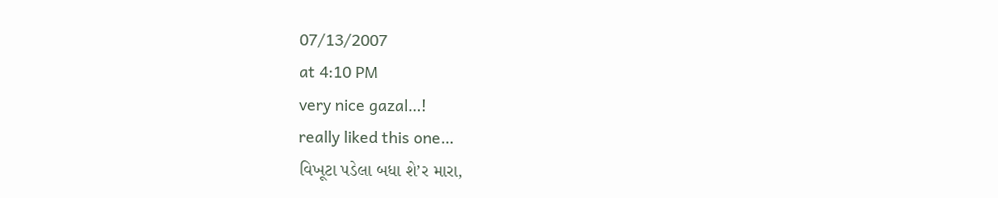07/13/2007
at 4:10 PM
very nice gazal…!
really liked this one…
વિખૂટા પડેલા બધા શે’ર મારા,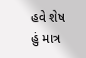હવે શેષ હું માત્ર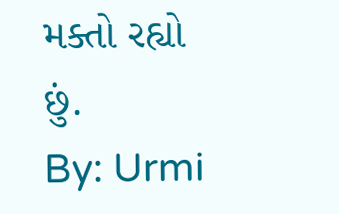મક્તો રહ્યો છું.
By: Urmi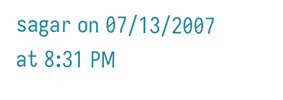sagar on 07/13/2007
at 8:31 PM